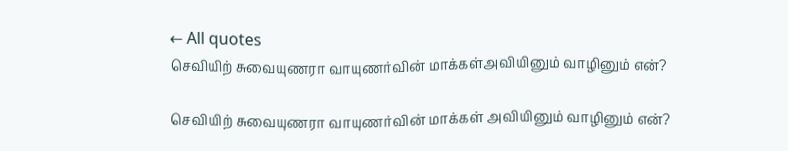← All quotes
செவியிற் சுவையுணரா வாயுணர்வின் மாக்கள்அவியினும் வாழினும் என்?

செவியிற் சுவையுணரா வாயுணர்வின் மாக்கள் அவியினும் வாழினும் என்?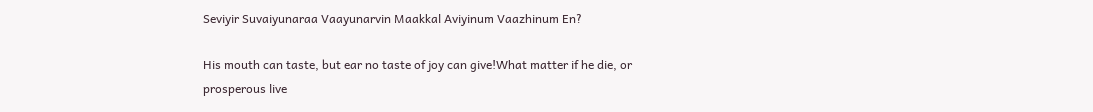Seviyir Suvaiyunaraa Vaayunarvin Maakkal Aviyinum Vaazhinum En?

His mouth can taste, but ear no taste of joy can give!What matter if he die, or prosperous live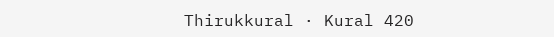Thirukkural · Kural 420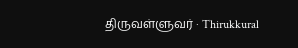திருவள்ளுவர் · Thirukkural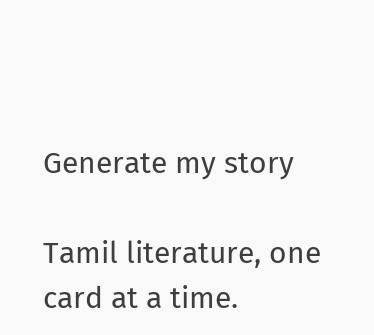Generate my story

Tamil literature, one card at a time.